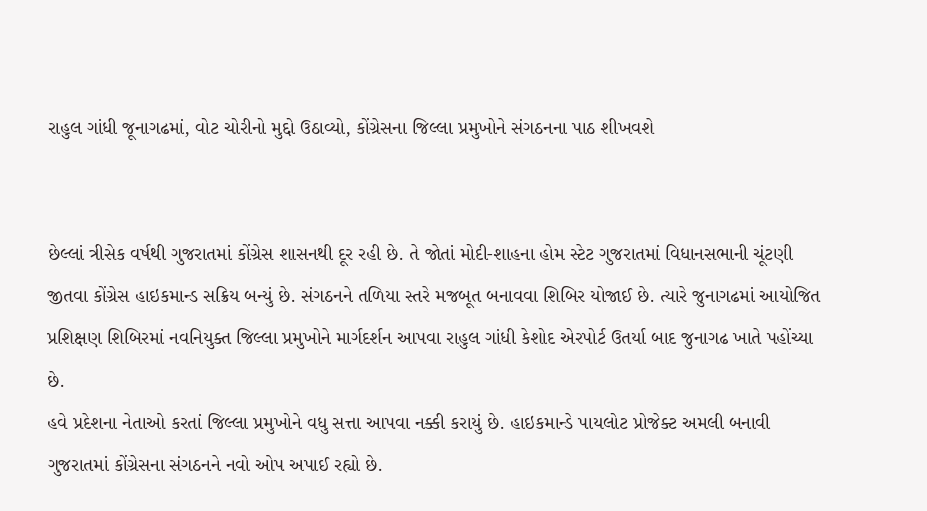રાહુલ ગાંધી જૂનાગઢમાં, વોટ ચોરીનો મુદ્દો ઉઠાવ્યો, કોંગ્રેસના જિલ્લા પ્રમુખોને સંગઠનના પાઠ શીખવશે


છેલ્લાં ત્રીસેક વર્ષથી ગુજરાતમાં કોંગ્રેસ શાસનથી દૂર રહી છે. તે જોતાં મોદી-શાહના હોમ સ્ટેટ ગુજરાતમાં વિધાનસભાની ચૂંટણી જીતવા કોંગ્રેસ હાઇકમાન્ડ સક્રિય બન્યું છે. સંગઠનને તળિયા સ્તરે મજબૂત બનાવવા શિબિર યોજાઈ છે. ત્યારે જુનાગઢમાં આયોજિત પ્રશિક્ષણ શિબિરમાં નવનિયુક્ત જિલ્લા પ્રમુખોને માર્ગદર્શન આપવા રાહુલ ગાંધી કેશોદ એરપોર્ટ ઉતર્યા બાદ જુનાગઢ ખાતે પહોંચ્યા છે.
હવે પ્રદેશના નેતાઓ કરતાં જિલ્લા પ્રમુખોને વધુ સત્તા આપવા નક્કી કરાયું છે. હાઇકમાન્ડે પાયલોટ પ્રોજેક્ટ અમલી બનાવી ગુજરાતમાં કોંગ્રેસના સંગઠનને નવો ઓપ અપાઈ રહ્યો છે.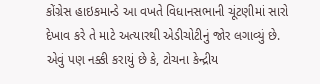કોંગ્રેસ હાઇકમાન્ડે આ વખતે વિધાનસભાની ચૂંટણીમાં સારો દેખાવ કરે તે માટે અત્યારથી એડીચોટીનું જોર લગાવ્યું છે. એવું પણ નક્કી કરાયું છે કે, ટોચના કેન્દ્રીય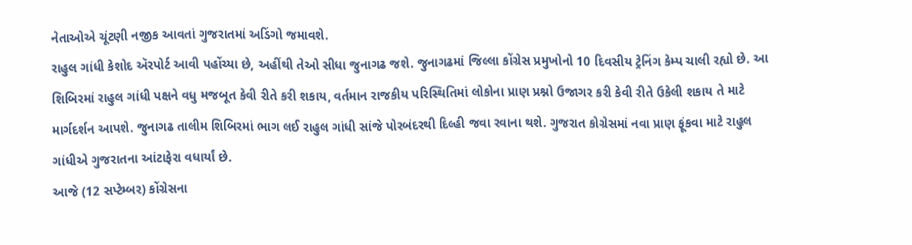નેતાઓએ ચૂંટણી નજીક આવતાં ગુજરાતમાં અડિંગો જમાવશે.
રાહુલ ગાંધી કેશોદ ઍરપોર્ટ આવી પહોંચ્યા છે, અહીંથી તેઓ સીધા જુનાગઢ જશે. જુનાગઢમાં જિલ્લા કોંગ્રેસ પ્રમુખોનો 10 દિવસીય ટ્રેનિંગ કેમ્પ ચાલી રહ્યો છે. આ શિબિરમાં રાહુલ ગાંધી પક્ષને વધુ મજબૂત કેવી રીતે કરી શકાય, વર્તમાન રાજકીય પરિસ્થિતિમાં લોકોના પ્રાણ પ્રશ્નો ઉજાગર કરી કેવી રીતે ઉકેલી શકાય તે માટે માર્ગદર્શન આપશે. જુનાગઢ તાલીમ શિબિરમાં ભાગ લઈ રાહુલ ગાંધી સાંજે પોરબંદરથી દિલ્હી જવા રવાના થશે. ગુજરાત કોગ્રેસમાં નવા પ્રાણ ફૂંકવા માટે રાહુલ ગાંધીએ ગુજરાતના આંટાફેરા વધાર્યાં છે.
આજે (12 સપ્ટેમ્બર) કોંગ્રેસના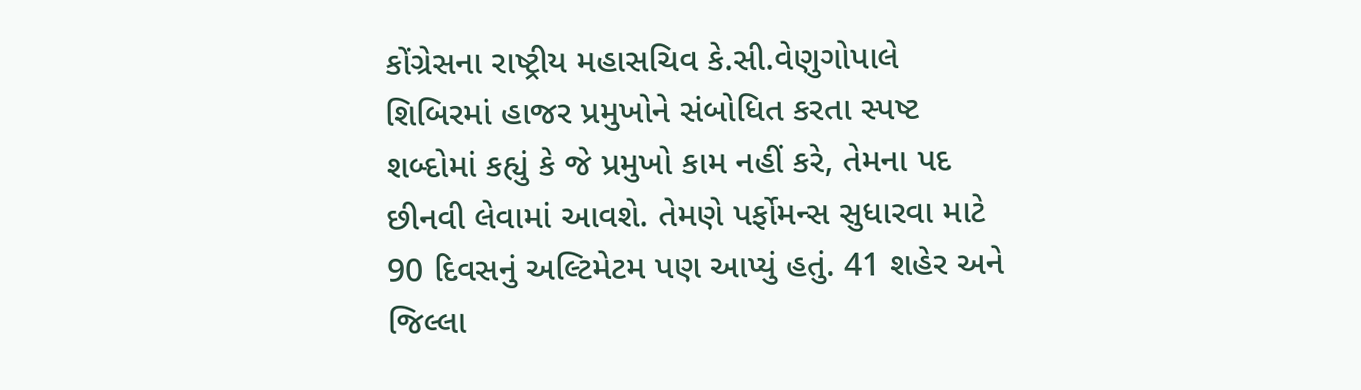કોંગ્રેસના રાષ્ટ્રીય મહાસચિવ કે.સી.વેણુગોપાલે શિબિરમાં હાજર પ્રમુખોને સંબોધિત કરતા સ્પષ્ટ શબ્દોમાં કહ્યું કે જે પ્રમુખો કામ નહીં કરે, તેમના પદ છીનવી લેવામાં આવશે. તેમણે પર્ફોમન્સ સુધારવા માટે 90 દિવસનું અલ્ટિમેટમ પણ આપ્યું હતું. 41 શહેર અને જિલ્લા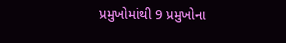પ્રમુખોમાંથી 9 પ્રમુખોના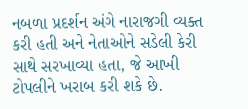નબળા પ્રદર્શન અંગે નારાજગી વ્યક્ત કરી હતી અને નેતાઓને સડેલી કેરી સાથે સરખાવ્યા હતા, જે આખી ટોપલીને ખરાબ કરી શકે છે.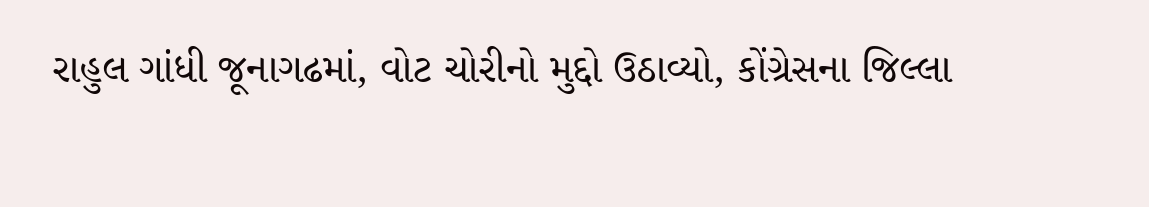રાહુલ ગાંધી જૂનાગઢમાં, વોટ ચોરીનો મુદ્દો ઉઠાવ્યો, કોંગ્રેસના જિલ્લા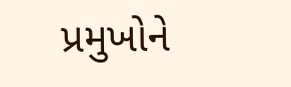પ્રમુખોને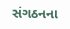સંગઠનના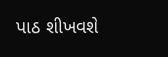પાઠ શીખવશે